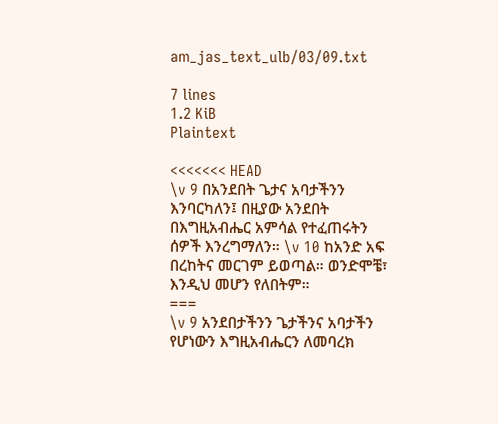am_jas_text_ulb/03/09.txt

7 lines
1.2 KiB
Plaintext

<<<<<<< HEAD
\v 9 በአንደበት ጌታና አባታችንን እንባርካለን፤ በዚያው አንደበት በእግዚአብሔር አምሳል የተፈጠሩትን ሰዎች እንረግማለን። \v 10 ከአንድ አፍ በረከትና መርገም ይወጣል። ወንድሞቼ፣ እንዲህ መሆን የለበትም።
===
\v 9 አንደበታችንን ጌታችንና አባታችን የሆነውን እግዚአብሔርን ለመባረክ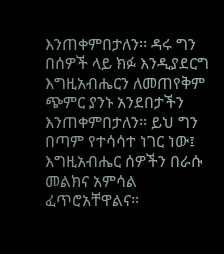እንጠቀምበታለን፡፡ ዳሩ ግን በሰዎች ላይ ክፉ እንዲያደርግ እግዚአብሔርን ለመጠየቅም ጭምር ያንኑ አንደበታችን እንጠቀምበታለን፡፡ ይህ ግን በጣም የተሳሳተ ነገር ነው፤ እግዚአብሔር ሰዎችን በራሱ መልክና አምሳል ፈጥሮአቸዋልና፡፡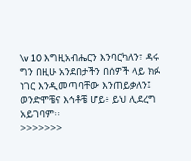\v 10 እግዚአብሔርን እንባርካለን፣ ዳሩ ግን በዚሁ አንደበታችን በሰዎች ላይ ክፉ ነገር እንዲመጣባቸው እንጠይቃለን፤ ወንድሞቼና እኅቶቼ ሆይ፥ ይህ ሊደረግ አይገባም፡፡
>>>>>>>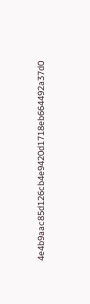4e4b9aac85d126cb4e9420d1718eb664492a37d0